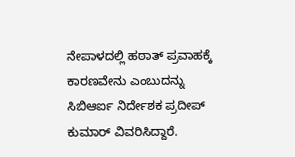ನೇಪಾಳದಲ್ಲಿ ಹಠಾತ್ ಪ್ರವಾಹಕ್ಕೆ ಕಾರಣವೇನು ಎಂಬುದನ್ನು ಸಿಬಿಆರ್ಐ ನಿರ್ದೇಶಕ ಪ್ರದೀಪ್ ಕುಮಾರ್ ವಿವರಿಸಿದ್ದಾರೆ.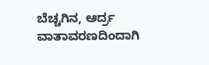ಬೆಚ್ಚಗಿನ, ಆರ್ದ್ರ ವಾತಾವರಣದಿಂದಾಗಿ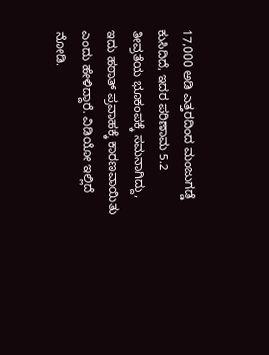17,000 ಅಡಿ ಎತ್ತರದಿಂದ ಮಂಜುಗಡ್ಡೆ ಕುಸಿದಿದೆ, ಇದರ ಪರಿಣಾಮ 5.2 ತೀವ್ರತೆಯ ಭೂಕಂಪಕ್ಕೆ ಸಮನಾಗಿದ್ದು, ಇದು ಹಠಾತ್ ಪ್ರವಾಹಕ್ಕೆ ಕಾರಣವಾಯಿತು ಎಂದು ಹೇಳಿದ್ದಾರೆ. ವಿಡಿಯೋ ಇಲ್ಲಿದೆ ನೋಡಿ.